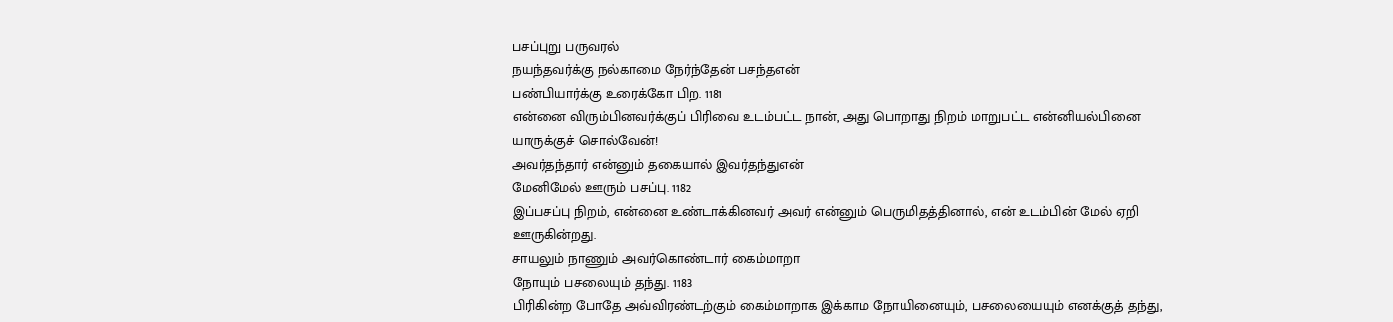பசப்புறு பருவரல்
நயந்தவர்க்கு நல்காமை நேர்ந்தேன் பசந்தஎன்
பண்பியார்க்கு உரைக்கோ பிற. 1181
என்னை விரும்பினவர்க்குப் பிரிவை உடம்பட்ட நான், அது பொறாது நிறம் மாறுபட்ட என்னியல்பினை யாருக்குச் சொல்வேன்!
அவர்தந்தார் என்னும் தகையால் இவர்தந்துஎன்
மேனிமேல் ஊரும் பசப்பு. 1182
இப்பசப்பு நிறம், என்னை உண்டாக்கினவர் அவர் என்னும் பெருமிதத்தினால், என் உடம்பின் மேல் ஏறி ஊருகின்றது.
சாயலும் நாணும் அவர்கொண்டார் கைம்மாறா
நோயும் பசலையும் தந்து. 1183
பிரிகின்ற போதே அவ்விரண்டற்கும் கைம்மாறாக இக்காம நோயினையும், பசலையையும் எனக்குத் தந்து,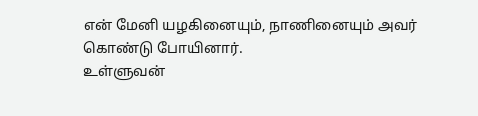என் மேனி யழகினையும், நாணினையும் அவர் கொண்டு போயினார்.
உள்ளுவன்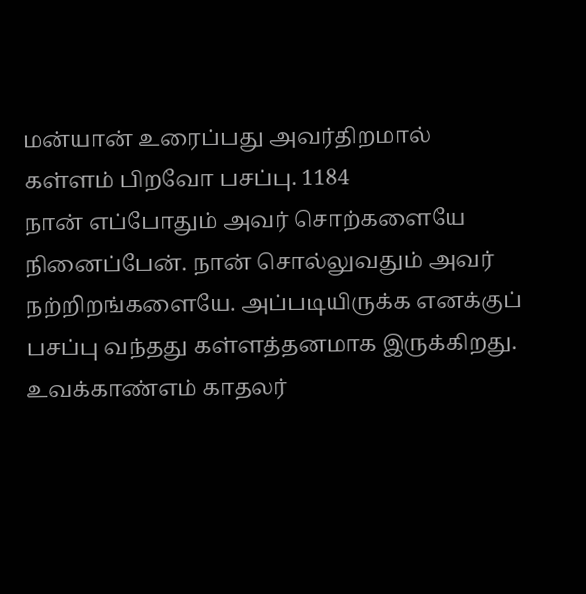மன்யான் உரைப்பது அவர்திறமால்
கள்ளம் பிறவோ பசப்பு. 1184
நான் எப்போதும் அவர் சொற்களையே நினைப்பேன். நான் சொல்லுவதும் அவர் நற்றிறங்களையே. அப்படியிருக்க எனக்குப் பசப்பு வந்தது கள்ளத்தனமாக இருக்கிறது.
உவக்காண்எம் காதலர்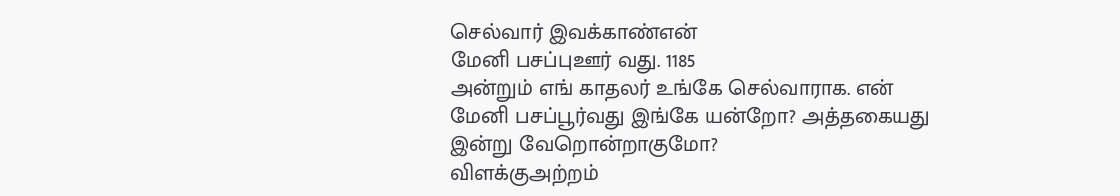செல்வார் இவக்காண்என்
மேனி பசப்புஊர் வது. 1185
அன்றும் எங் காதலர் உங்கே செல்வாராக. என் மேனி பசப்பூர்வது இங்கே யன்றோ? அத்தகையது இன்று வேறொன்றாகுமோ?
விளக்குஅற்றம்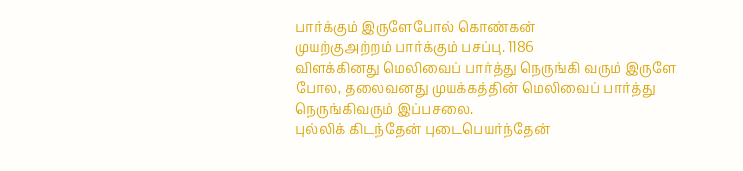பார்க்கும் இருளேபோல் கொண்கன்
முயற்குஅற்றம் பார்க்கும் பசப்பு. 1186
விளக்கினது மெலிவைப் பார்த்து நெருங்கி வரும் இருளே போல, தலைவனது முயக்கத்தின் மெலிவைப் பார்த்து நெருங்கிவரும் இப்பசலை.
புல்லிக் கிடந்தேன் புடைபெயர்ந்தேன்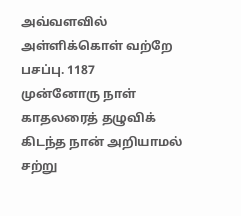அவ்வளவில்
அள்ளிக்கொள் வற்றே பசப்பு. 1187
முன்னோரு நாள் காதலரைத் தழுவிக் கிடந்த நான் அறியாமல் சற்று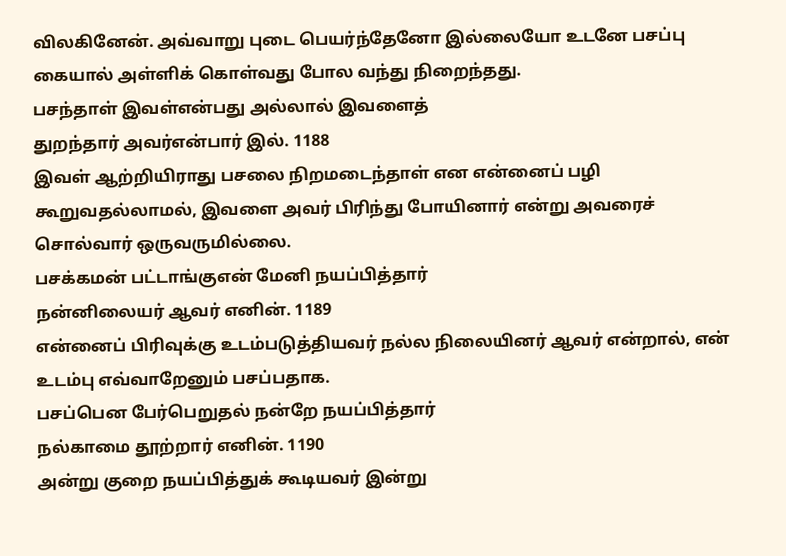விலகினேன். அவ்வாறு புடை பெயர்ந்தேனோ இல்லையோ உடனே பசப்பு கையால் அள்ளிக் கொள்வது போல வந்து நிறைந்தது.
பசந்தாள் இவள்என்பது அல்லால் இவளைத்
துறந்தார் அவர்என்பார் இல். 1188
இவள் ஆற்றியிராது பசலை நிறமடைந்தாள் என என்னைப் பழி கூறுவதல்லாமல், இவளை அவர் பிரிந்து போயினார் என்று அவரைச் சொல்வார் ஒருவருமில்லை.
பசக்கமன் பட்டாங்குஎன் மேனி நயப்பித்தார்
நன்னிலையர் ஆவர் எனின். 1189
என்னைப் பிரிவுக்கு உடம்படுத்தியவர் நல்ல நிலையினர் ஆவர் என்றால், என் உடம்பு எவ்வாறேனும் பசப்பதாக.
பசப்பென பேர்பெறுதல் நன்றே நயப்பித்தார்
நல்காமை தூற்றார் எனின். 1190
அன்று குறை நயப்பித்துக் கூடியவர் இன்று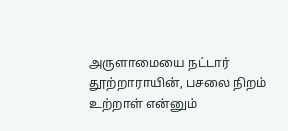அருளாமையை நட்டார் தூற்றாராயின், பசலை நிறம் உற்றாள் என்னும்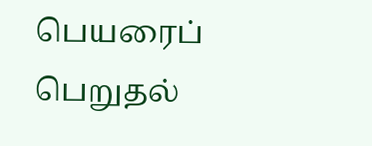பெயரைப் பெறுதல்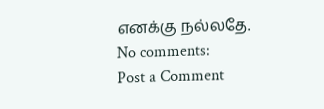எனக்கு நல்லதே.
No comments:
Post a Comment